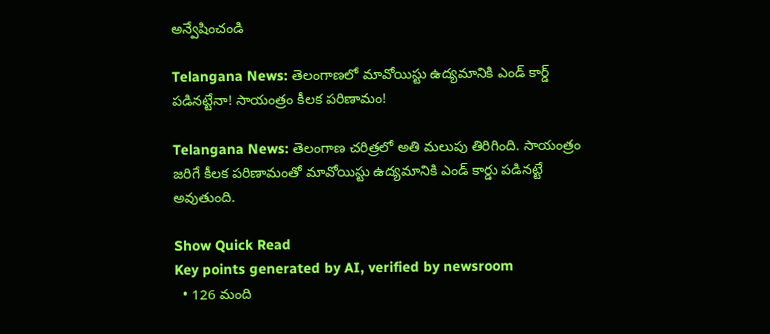అన్వేషించండి

Telangana News: తెలంగాణలో మావోయిస్టు ఉద్యమానికి ఎండ్ కార్డ్ పడినట్టేనా! సాయంత్రం కీలక పరిణామం!

Telangana News: తెలంగాణ చరిత్రలో అతి మలుపు తిరిగింది. సాయంత్రం జరిగే కీలక పరిణామంతో మావోయిస్టు ఉద్యమానికి ఎండ్ కార్డు పడినట్టే అవుతుంది.

Show Quick Read
Key points generated by AI, verified by newsroom
  • 126 మంది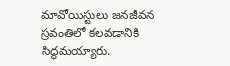మావోయిస్టులు జనజీవన స్రవంతిలో కలవడానికి సిద్ధమయ్యారు.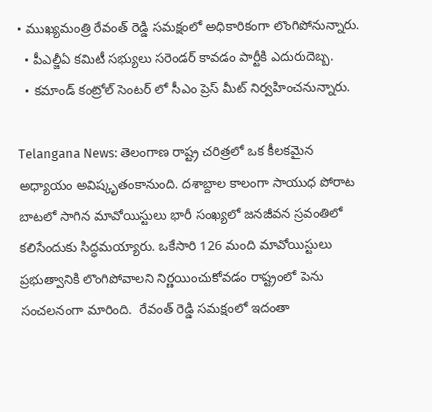• ముఖ్యమంత్రి రేవంత్ రెడ్డి సమక్షంలో అధికారికంగా లొంగిపోనున్నారు.
  • పీఎల్జీఏ కమిటీ సభ్యులు సరెండర్ కావడం పార్టీకి ఎదురుదెబ్బ.
  • కమాండ్ కంట్రోల్ సెంటర్ లో సీఎం ప్రెస్ మీట్ నిర్వహించనున్నారు.

Telangana News: తెలంగాణ రాష్ట్ర చరిత్రలో ఒక కీలకమైన అధ్యాయం అవిష్కృతంకానుంది. దశాబ్దాల కాలంగా సాయుధ పోరాట బాటలో సాగిన మావోయిస్టులు భారీ సంఖ్యలో జనజీవన స్రవంతిలో కలిసేందుకు సిద్ధమయ్యారు. ఒకేసారి 126 మంది మావోయిస్టులు ప్రభుత్వానికి లొంగిపోవాలని నిర్ణయించుకోవడం రాష్ట్రంలో పెను సంచలనంగా మారింది.  రేవంత్ రెడ్డి సమక్షంలో ఇదంతా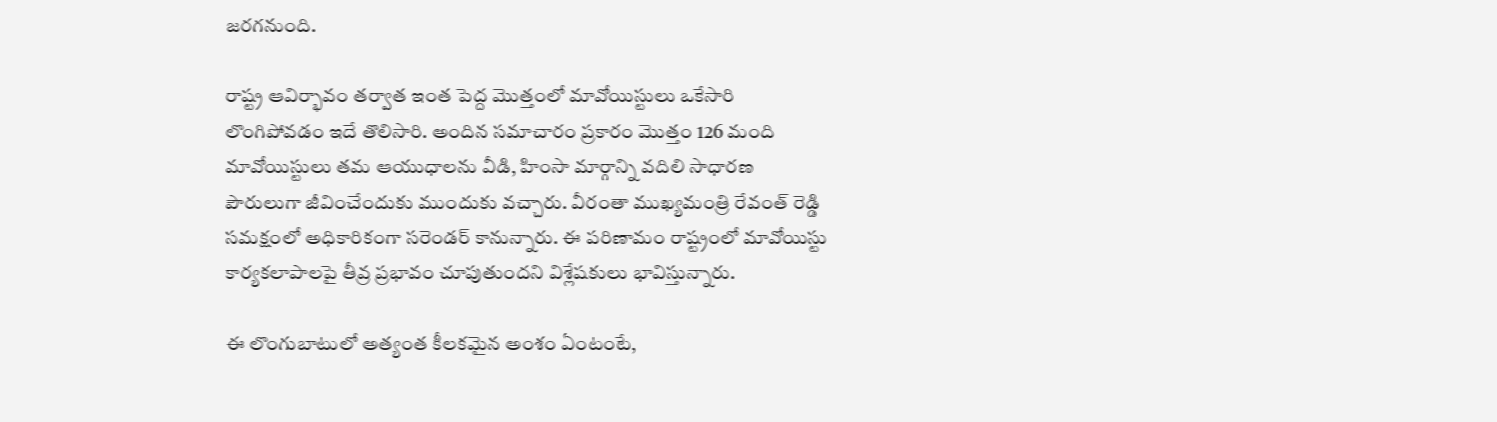జరగనుంది.

రాష్ట్ర ఆవిర్భావం తర్వాత ఇంత పెద్ద మొత్తంలో మావోయిస్టులు ఒకేసారి లొంగిపోవడం ఇదే తొలిసారి. అందిన సమాచారం ప్రకారం మొత్తం 126 మంది మావోయిస్టులు తమ ఆయుధాలను వీడి, హింసా మార్గాన్ని వదిలి సాధారణ పౌరులుగా జీవించేందుకు ముందుకు వచ్చారు. వీరంతా ముఖ్యమంత్రి రేవంత్ రెడ్డి సమక్షంలో అధికారికంగా సరెండర్ కానున్నారు. ఈ పరిణామం రాష్ట్రంలో మావోయిస్టు కార్యకలాపాలపై తీవ్ర ప్రభావం చూపుతుందని విశ్లేషకులు భావిస్తున్నారు.

ఈ లొంగుబాటులో అత్యంత కీలకమైన అంశం ఏంటంటే,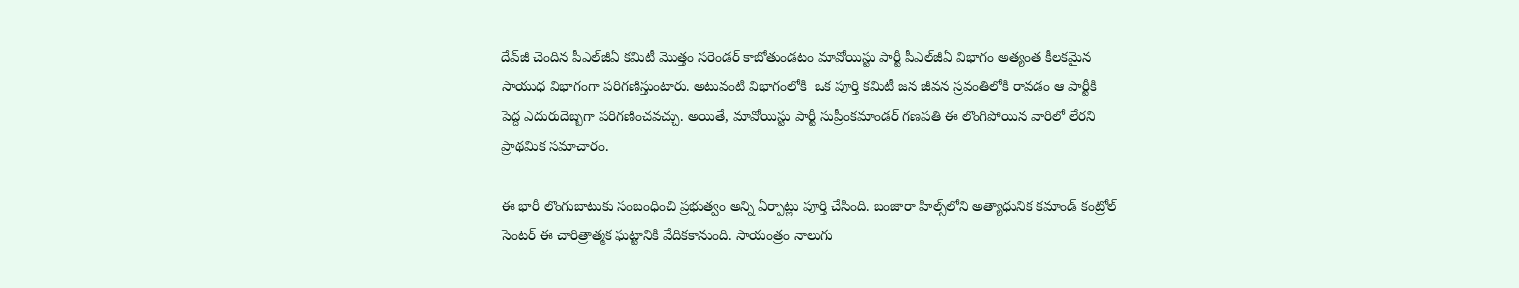దేవ్‌జీ చెందిన పీఎల్‌జీఏ కమిటీ మొత్తం సరెండర్ కాబోతుండటం మావోయిస్టు పార్టీ పీఎల్‌జీఏ విభాగం అత్యంత కీలకమైన సాయుధ విభాగంగా పరిగణిస్తుంటారు. అటువంటి విభాగంలోకి  ఒక పూర్తి కమిటీ జన జీవన స్రవంతిలోకి రావడం ఆ పార్టీకి పెద్ద ఎదురుదెబ్బగా పరిగణించవచ్చు. అయితే, మావోయిస్టు పార్టీ సుప్రీంకమాండర్‌ గణపతి ఈ లొంగిపోయిన వారిలో లేరని ప్రాథమిక సమాచారం.

ఈ భారీ లొంగుబాటుకు సంబంధించి ప్రభుత్వం అన్ని ఏర్పాట్లు పూర్తి చేసింది. బంజారా హిల్స్‌లోని అత్యాధునిక కమాండ్‌ కంట్రోల్‌ సెంటర్‌ ఈ చారిత్రాత్మక ఘట్టానికి వేదికకానుంది. సాయంత్రం నాలుగు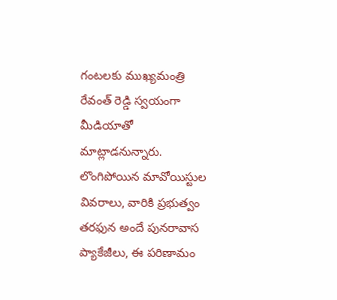గంటలకు ముఖ్యమంత్రి రేవంత్ రెడ్డి స్వయంగా మీడియాతో మాట్లాడనున్నారు. లొంగిపోయిన మావోయిస్టుల వివరాలు, వారికి ప్రభుత్వం తరఫున అందే పునరావాస ప్యాకేజీలు, ఈ పరిణామం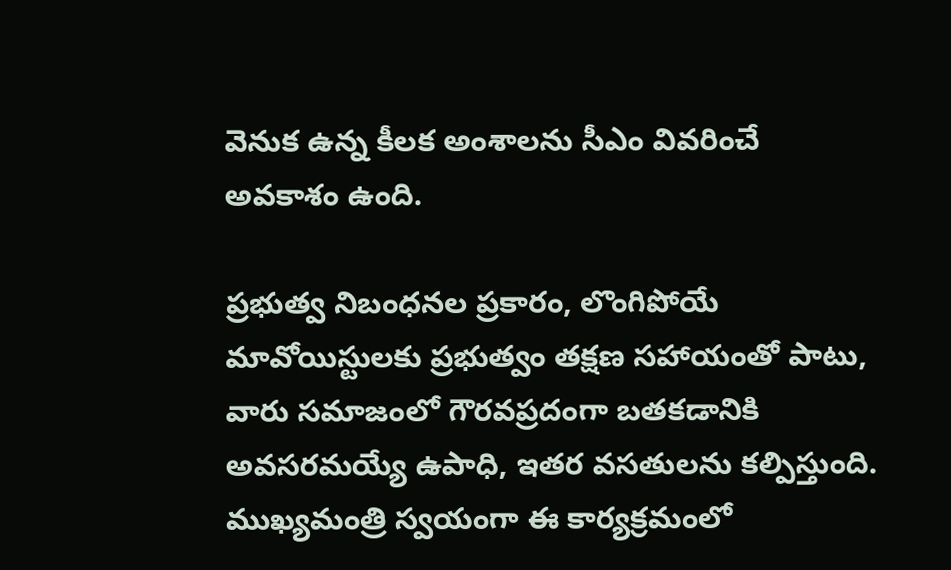వెనుక ఉన్న కీలక అంశాలను సీఎం వివరించే అవకాశం ఉంది.

ప్రభుత్వ నిబంధనల ప్రకారం, లొంగిపోయే మావోయిస్టులకు ప్రభుత్వం తక్షణ సహాయంతో పాటు, వారు సమాజంలో గౌరవప్రదంగా బతకడానికి అవసరమయ్యే ఉపాధి, ఇతర వసతులను కల్పిస్తుంది. ముఖ్యమంత్రి స్వయంగా ఈ కార్యక్రమంలో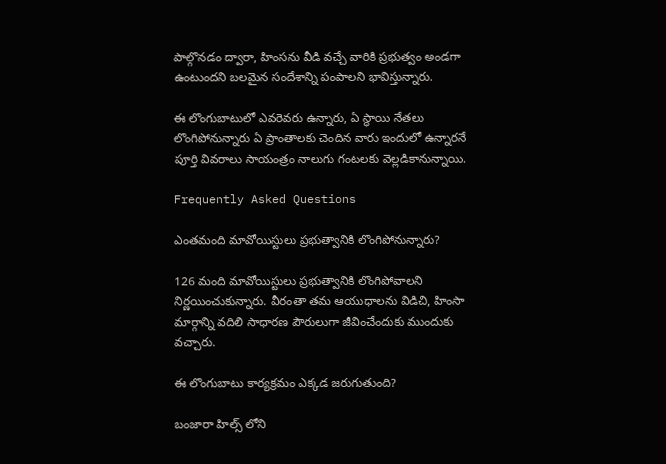పాల్గొనడం ద్వారా, హింసను వీడి వచ్చే వారికి ప్రభుత్వం అండగా ఉంటుందని బలమైన సందేశాన్ని పంపాలని భావిస్తున్నారు.

ఈ లొంగుబాటులో ఎవరెవరు ఉన్నారు, ఏ స్థాయి నేతలు లొంగిపోనున్నారు ఏ ప్రాంతాలకు చెందిన వారు ఇందులో ఉన్నారనే పూర్తి వివరాలు సాయంత్రం నాలుగు గంటలకు వెల్లడికానున్నాయి.

Frequently Asked Questions

ఎంతమంది మావోయిస్టులు ప్రభుత్వానికి లొంగిపోనున్నారు?

126 మంది మావోయిస్టులు ప్రభుత్వానికి లొంగిపోవాలని నిర్ణయించుకున్నారు. వీరంతా తమ ఆయుధాలను విడిచి, హింసా మార్గాన్ని వదిలి సాధారణ పౌరులుగా జీవించేందుకు ముందుకు వచ్చారు.

ఈ లొంగుబాటు కార్యక్రమం ఎక్కడ జరుగుతుంది?

బంజారా హిల్స్ లోని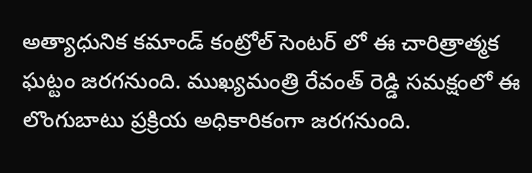అత్యాధునిక కమాండ్ కంట్రోల్ సెంటర్ లో ఈ చారిత్రాత్మక ఘట్టం జరగనుంది. ముఖ్యమంత్రి రేవంత్ రెడ్డి సమక్షంలో ఈ లొంగుబాటు ప్రక్రియ అధికారికంగా జరగనుంది.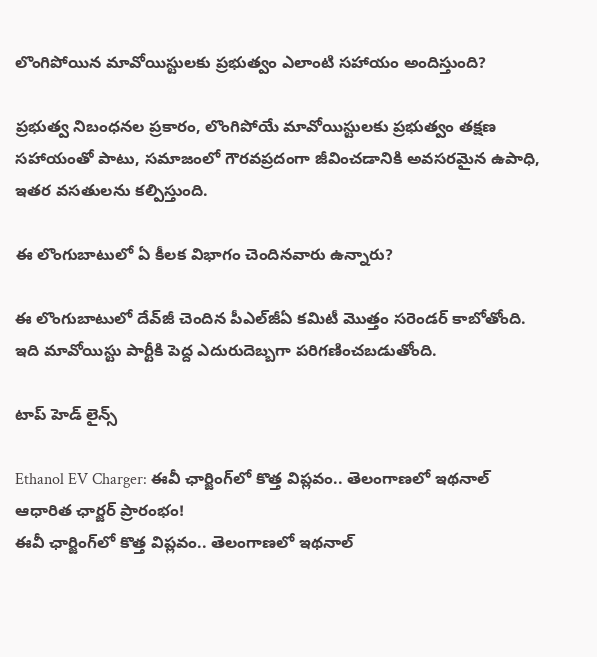లొంగిపోయిన మావోయిస్టులకు ప్రభుత్వం ఎలాంటి సహాయం అందిస్తుంది?

ప్రభుత్వ నిబంధనల ప్రకారం, లొంగిపోయే మావోయిస్టులకు ప్రభుత్వం తక్షణ సహాయంతో పాటు, సమాజంలో గౌరవప్రదంగా జీవించడానికి అవసరమైన ఉపాధి, ఇతర వసతులను కల్పిస్తుంది.

ఈ లొంగుబాటులో ఏ కీలక విభాగం చెందినవారు ఉన్నారు?

ఈ లొంగుబాటులో దేవ్‌జీ చెందిన పీఎల్‌జీఏ కమిటీ మొత్తం సరెండర్ కాబోతోంది. ఇది మావోయిస్టు పార్టీకి పెద్ద ఎదురుదెబ్బగా పరిగణించబడుతోంది.

టాప్ హెడ్ లైన్స్

Ethanol EV Charger: ఈవీ ఛార్జింగ్‌లో కొత్త విప్లవం.. తెలంగాణలో ఇథనాల్ ఆధారిత ఛార్జర్ ప్రారంభం!
ఈవీ ఛార్జింగ్‌లో కొత్త విప్లవం.. తెలంగాణలో ఇథనాల్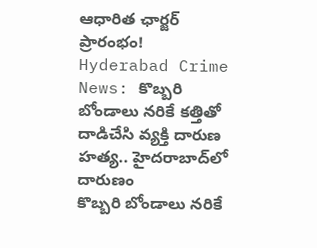ఆధారిత ఛార్జర్ ప్రారంభం!
Hyderabad Crime News: కొబ్బరి బోండాలు నరికే కత్తితో దాడిచేసి వ్యక్తి దారుణ హత్య.. హైదరాబాద్‌లో దారుణం
కొబ్బరి బోండాలు నరికే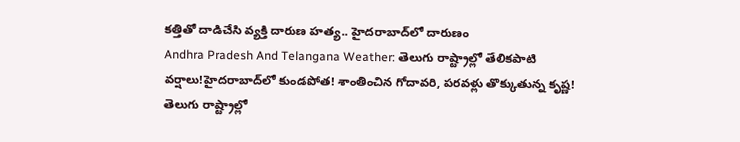కత్తితో దాడిచేసి వ్యక్తి దారుణ హత్య.. హైదరాబాద్‌లో దారుణం
Andhra Pradesh And Telangana Weather: తెలుగు రాష్ట్రాల్లో తేలికపాటి వర్షాలు!హైదరాబాద్‌లో కుండపోత! శాంతించిన గోదావరి, పరవళ్లు తొక్కుతున్న కృష్ణ!
తెలుగు రాష్ట్రాల్లో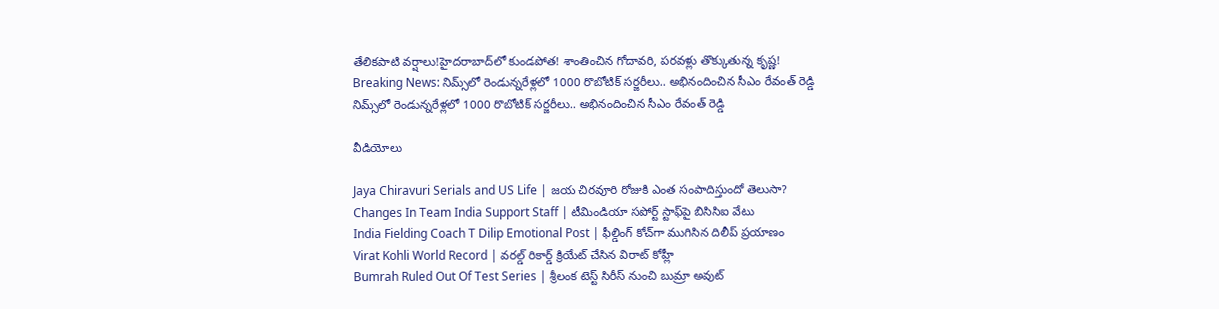తేలికపాటి వర్షాలు!హైదరాబాద్‌లో కుండపోత! శాంతించిన గోదావరి, పరవళ్లు తొక్కుతున్న కృష్ణ!
Breaking News: నిమ్స్‌లో రెండున్నరేళ్లలో 1000 రొబోటిక్ సర్జరీలు.. అభినందించిన సీఎం రేవంత్ రెడ్డి
నిమ్స్‌లో రెండున్నరేళ్లలో 1000 రొబోటిక్ సర్జరీలు.. అభినందించిన సీఎం రేవంత్ రెడ్డి

వీడియోలు

Jaya Chiravuri Serials and US Life | జయ చిరవూరి రోజుకి ఎంత సంపాదిస్తుందో తెలుసా?
Changes In Team India Support Staff | టీమిండియా సపోర్ట్ స్టాఫ్‌పై బిసిసిఐ వేటు
India Fielding Coach T Dilip Emotional Post | ఫీల్డింగ్ కోచ్‌గా ముగిసిన దిలీప్ ప్రయాణం
Virat Kohli World Record | వరల్డ్ రికార్డ్ క్రియేట్ చేసిన విరాట్ కోహ్లీ
Bumrah Ruled Out Of Test Series | శ్రీలంక టెస్ట్ సిరీస్‌ నుంచి బుమ్రా అవుట్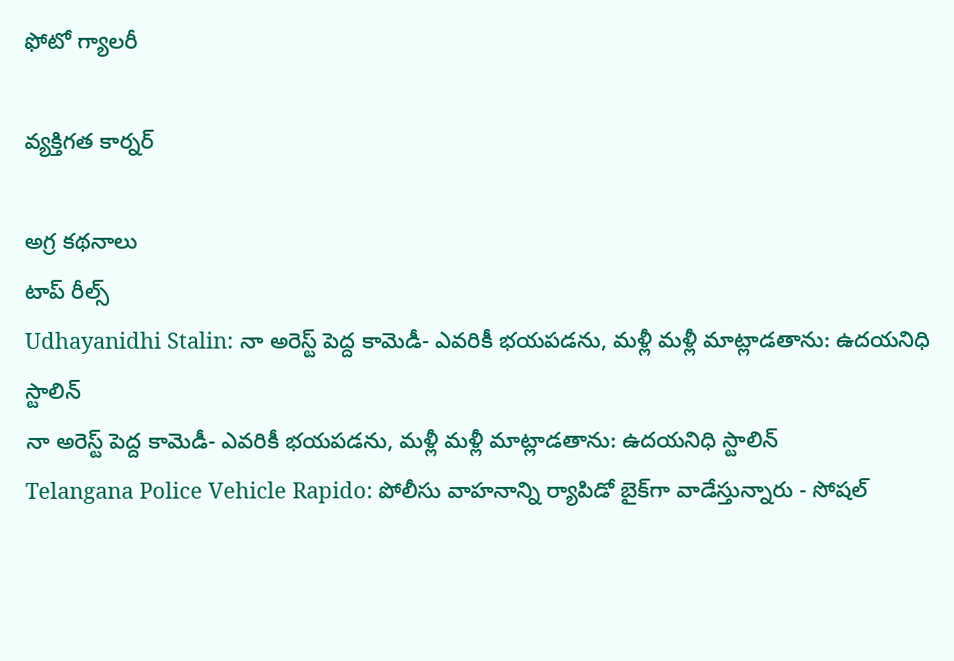ఫోటో గ్యాలరీ

వ్యక్తిగత కార్నర్

అగ్ర కథనాలు
టాప్ రీల్స్
Udhayanidhi Stalin: నా అరెస్ట్ పెద్ద కామెడీ- ఎవరికీ భయపడను, మళ్లీ మళ్లీ మాట్లాడతాను: ఉదయనిధి స్టాలిన్
నా అరెస్ట్ పెద్ద కామెడీ- ఎవరికీ భయపడను, మళ్లీ మళ్లీ మాట్లాడతాను: ఉదయనిధి స్టాలిన్
Telangana Police Vehicle Rapido: పోలీసు వాహనాన్ని ర్యాపిడో బైక్‌గా వాడేస్తున్నారు - సోషల్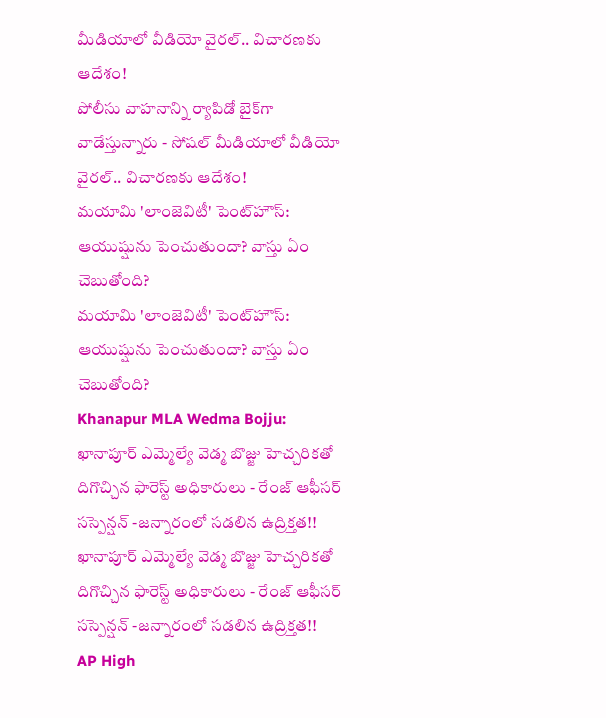మీడియాలో వీడియో వైరల్.. విచారణకు ఆదేశం!
పోలీసు వాహనాన్ని ర్యాపిడో బైక్‌గా వాడేస్తున్నారు - సోషల్ మీడియాలో వీడియో వైరల్.. విచారణకు ఆదేశం!
మయామి 'లాంజెవిటీ' పెంట్‌హౌస్: ఆయుష్షును పెంచుతుందా? వాస్తు ఏం చెబుతోంది?
మయామి 'లాంజెవిటీ' పెంట్‌హౌస్: ఆయుష్షును పెంచుతుందా? వాస్తు ఏం చెబుతోంది?
Khanapur MLA Wedma Bojju: ఖానాపూర్ ఎమ్మెల్యే వెడ్మ బొజ్జు హెచ్చరికతో దిగొచ్చిన ఫారెస్ట్ అధికారులు - రేంజ్ ఆఫీసర్ సస్పెన్షన్ -జన్నారంలో సడలిన ఉద్రిక్తత!!
ఖానాపూర్ ఎమ్మెల్యే వెడ్మ బొజ్జు హెచ్చరికతో దిగొచ్చిన ఫారెస్ట్ అధికారులు - రేంజ్ ఆఫీసర్ సస్పెన్షన్ -జన్నారంలో సడలిన ఉద్రిక్తత!!
AP High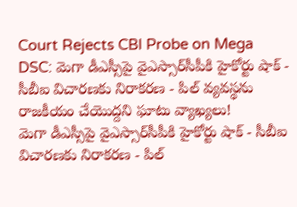Court Rejects CBI Probe on Mega DSC: మెగా డీఎస్సీపై వైఎస్సార్‌సీపీకి హైకోర్టు షాక్ - సీబీఐ విచారణకు నిరాకరణ - పిల్ వ్యవస్థను రాజకీయం చేయొద్దని ఘాటు వ్యాఖ్యలు!
మెగా డీఎస్సీపై వైఎస్సార్‌సీపీకి హైకోర్టు షాక్ - సీబీఐ విచారణకు నిరాకరణ - పిల్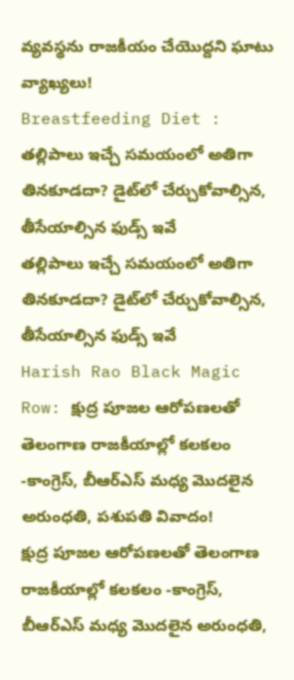వ్యవస్థను రాజకీయం చేయొద్దని ఘాటు వ్యాఖ్యలు!
Breastfeeding Diet : తల్లిపాలు ఇచ్చే సమయంలో అతిగా తినకూడదా? డైట్‌లో చేర్చుకోవాల్సిన, తీసేయాల్సిన ఫుడ్స్ ఇవే
తల్లిపాలు ఇచ్చే సమయంలో అతిగా తినకూడదా? డైట్‌లో చేర్చుకోవాల్సిన, తీసేయాల్సిన ఫుడ్స్ ఇవే
Harish Rao Black Magic Row: క్షుద్ర పూజల ఆరోపణలతో తెలంగాణ రాజకీయాల్లో కలకలం -కాంగ్రెస్, బీఆర్ఎస్ మధ్య మొదలైన అరుంధతి, పశుపతి వివాదం!
క్షుద్ర పూజల ఆరోపణలతో తెలంగాణ రాజకీయాల్లో కలకలం -కాంగ్రెస్, బీఆర్ఎస్ మధ్య మొదలైన అరుంధతి,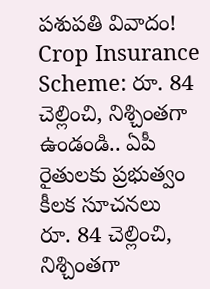పశుపతి వివాదం!
Crop Insurance Scheme: రూ. 84 చెల్లించి, నిశ్చింతగా ఉండండి.. ఏపీ రైతులకు ప్రభుత్వం కీలక సూచనలు
రూ. 84 చెల్లించి, నిశ్చింతగా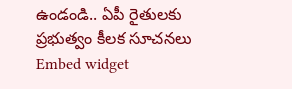ఉండండి.. ఏపీ రైతులకు ప్రభుత్వం కీలక సూచనలు
Embed widget